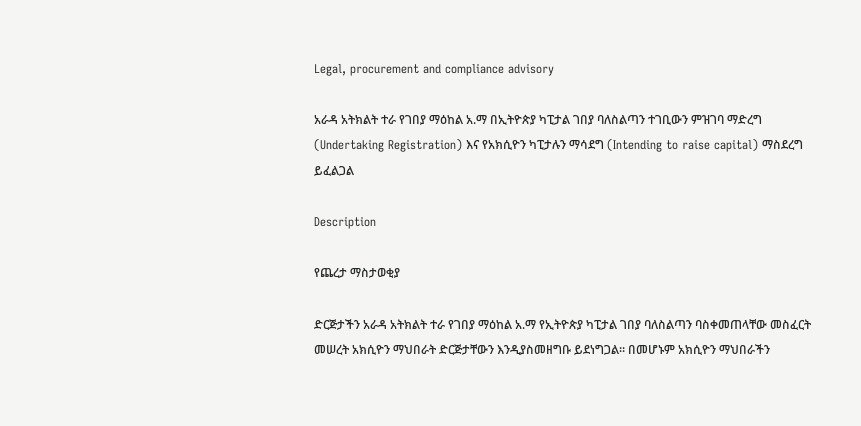Legal, procurement and compliance advisory

አራዳ አትክልት ተራ የገበያ ማዕከል አ.ማ በኢትዮጵያ ካፒታል ገበያ ባለስልጣን ተገቢውን ምዝገባ ማድረግ (Undertaking Registration) እና የአክሲዮን ካፒታሉን ማሳደግ (Intending to raise capital) ማስደረግ ይፈልጋል

Description

የጨረታ ማስታወቂያ

ድርጅታችን አራዳ አትክልት ተራ የገበያ ማዕከል አ.ማ የኢትዮጵያ ካፒታል ገበያ ባለስልጣን ባስቀመጠላቸው መስፈርት መሠረት አክሲዮን ማህበራት ድርጅታቸውን እንዲያስመዘግቡ ይደነግጋል። በመሆኑም አክሲዮን ማህበራችን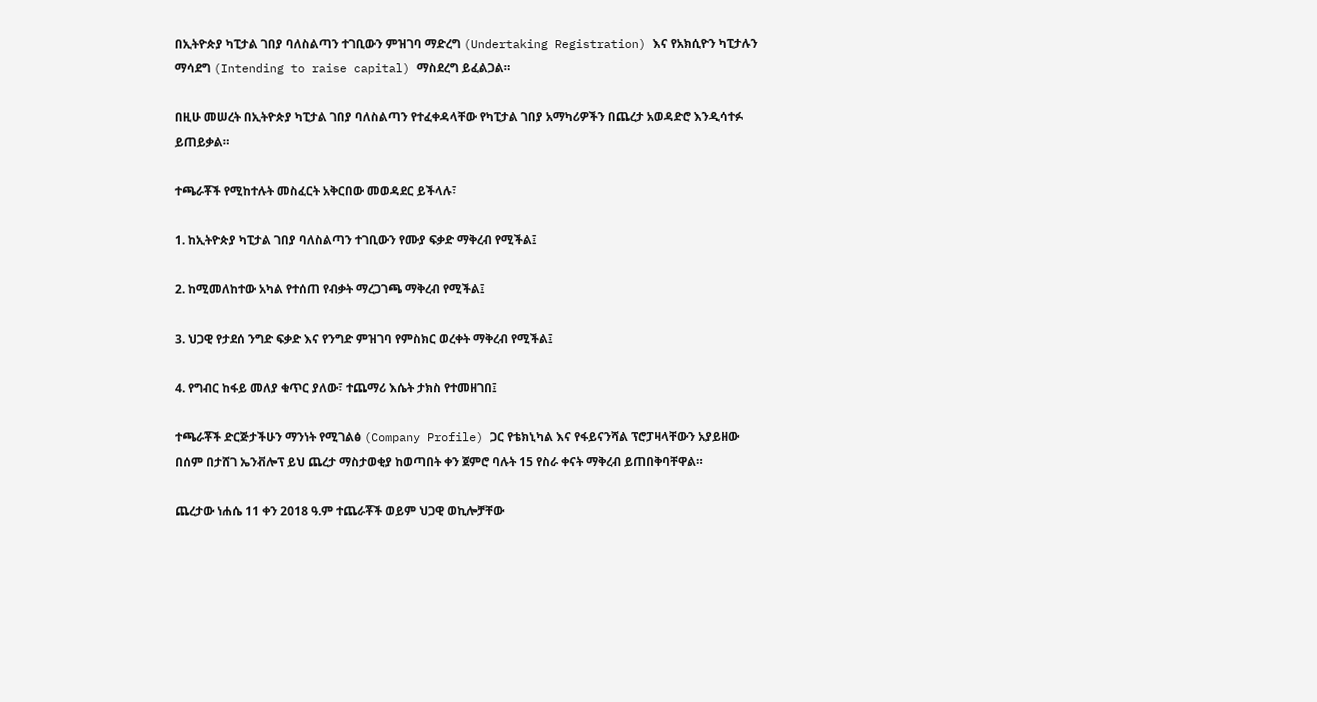በኢትዮጵያ ካፒታል ገበያ ባለስልጣን ተገቢውን ምዝገባ ማድረግ (Undertaking Registration) እና የአክሲዮን ካፒታሉን ማሳደግ (Intending to raise capital) ማስደረግ ይፈልጋል።

በዚሁ መሠረት በኢትዮጵያ ካፒታል ገበያ ባለስልጣን የተፈቀዳላቸው የካፒታል ገበያ አማካሪዎችን በጨረታ አወዳድሮ እንዲሳተፉ ይጠይቃል።

ተጫራቾች የሚከተሉት መስፈርት አቅርበው መወዳደር ይችላሉ፣

1. ከኢትዮጵያ ካፒታል ገበያ ባለስልጣን ተገቢውን የሙያ ፍቃድ ማቅረብ የሚችል፤

2. ከሚመለከተው አካል የተሰጠ የብቃት ማረጋገጫ ማቅረብ የሚችል፤

3. ህጋዊ የታደሰ ንግድ ፍቃድ እና የንግድ ምዝገባ የምስክር ወረቀት ማቅረብ የሚችል፤

4. የግብር ከፋይ መለያ ቁጥር ያለው፣ ተጨማሪ እሴት ታክስ የተመዘገበ፤

ተጫራቾች ድርጅታችሁን ማንነት የሚገልፅ (Company Profile) ጋር የቴክኒካል እና የፋይናንሻል ፕሮፓዛላቸውን አያይዘው በሰም በታሸገ ኤንቭሎፕ ይህ ጨረታ ማስታወቂያ ከወጣበት ቀን ጀምሮ ባሉት 15 የስራ ቀናት ማቅረብ ይጠበቅባቸዋል።

ጨረታው ነሐሴ 11 ቀን 2018 ዓ.ም ተጨራቾች ወይም ህጋዊ ወኪሎቻቸው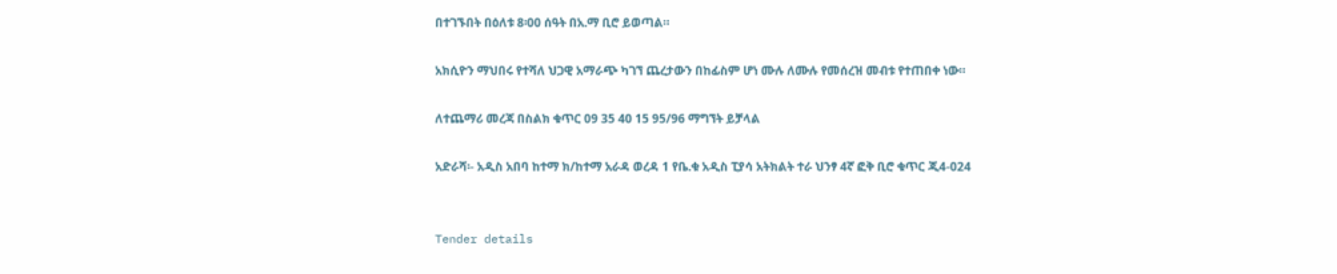በተገኙበት በዕለቱ 8፡00 ሰዓት በአ.ማ ቢሮ ይወጣል።

አክሲዮን ማህበሩ የተሻለ ህጋዊ አማራጭ ካገኘ ጨረታውን በከፊስም ሆነ ሙሉ ለሙሉ የመሰረዝ መብቱ የተጠበቀ ነው።

ለተጨማሪ መረጃ በስልክ ቁጥር 09 35 40 15 95/96 ማግኘት ይቻላል

አድራሻ፡- አዲስ አበባ ከተማ ክ/ከተማ አራዳ ወረዳ 1 የቤ.ቁ አዲስ ፒያሳ አትክልት ተራ ህንፃ 4ኛ ፎቅ ቢሮ ቁጥር ጂ4-024


Tender details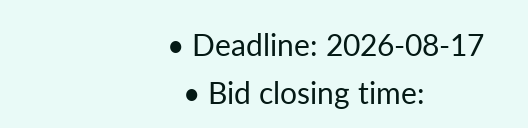• Deadline: 2026-08-17
  • Bid closing time: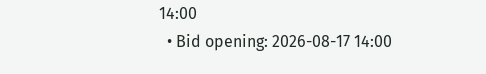14:00
  • Bid opening: 2026-08-17 14:00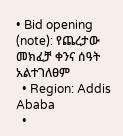• Bid opening (note): የጨረታው መክፈቻ ቀንና ሰዓት አልተገለፀም
  • Region: Addis Ababa
  •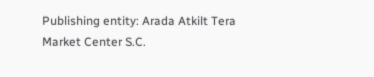Publishing entity: Arada Atkilt Tera Market Center S.C.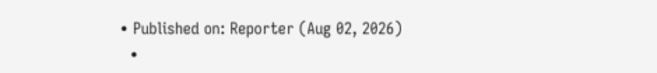• Published on: Reporter (Aug 02, 2026)
  •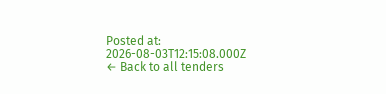Posted at: 2026-08-03T12:15:08.000Z
← Back to all tenders